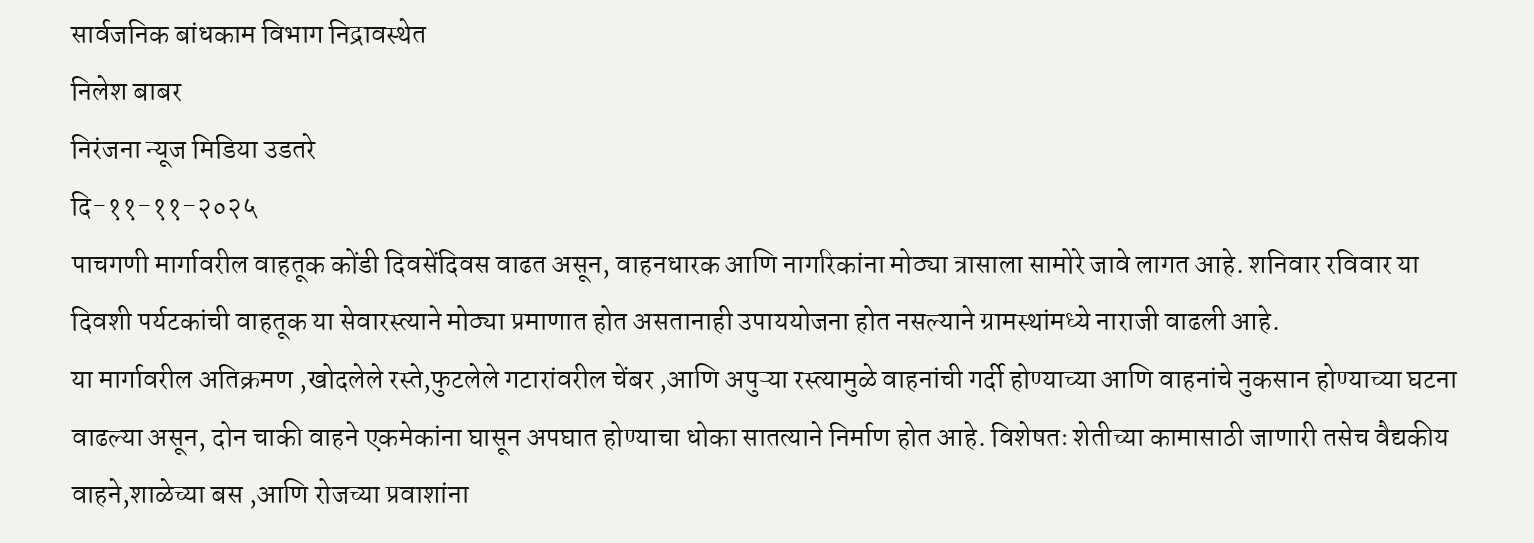सार्वजनिक बांधकाम विभाग निद्रावस्थेत
निलेश बाबर
निरंजना न्यूज मिडिया उडतरे
दि-११-११-२०२५
पाचगणी मार्गावरील वाहतूक कोंडी दिवसेंदिवस वाढत असून, वाहनधारक आणि नागरिकांना मोठ्या त्रासाला सामोरे जावे लागत आहे. शनिवार रविवार या दिवशी पर्यटकांची वाहतूक या सेवारस्त्याने मोठ्या प्रमाणात होत असतानाही उपाययोजना होत नसल्याने ग्रामस्थांमध्ये नाराजी वाढली आहे.
या मार्गावरील अतिक्रमण ,खोदलेले रस्ते,फुटलेले गटारांवरील चेंबर ,आणि अपुऱ्या रस्त्यामुळे वाहनांची गर्दी होण्याच्या आणि वाहनांचे नुकसान होण्याच्या घटना वाढल्या असून, दोन चाकी वाहने एकमेकांना घासून अपघात होण्याचा धोका सातत्याने निर्माण होत आहे. विशेषतः शेतीच्या कामासाठी जाणारी तसेच वैद्यकीय वाहने,शाळेच्या बस ,आणि रोजच्या प्रवाशांना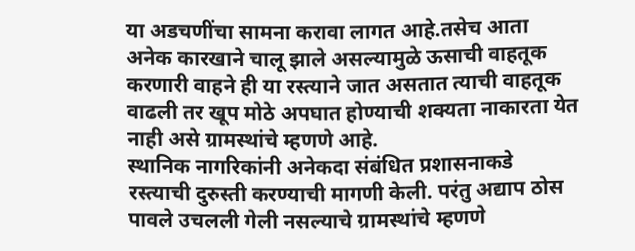या अडचणींचा सामना करावा लागत आहे.तसेच आता अनेक कारखाने चालू झाले असल्यामुळे ऊसाची वाहतूक करणारी वाहने ही या रस्त्याने जात असतात त्याची वाहतूक वाढली तर खूप मोठे अपघात होण्याची शक्यता नाकारता येत नाही असे ग्रामस्थांचे म्हणणे आहे.
स्थानिक नागरिकांनी अनेकदा संबंधित प्रशासनाकडे रस्त्याची दुरुस्ती करण्याची मागणी केली. परंतु अद्याप ठोस पावले उचलली गेली नसल्याचे ग्रामस्थांचे म्हणणे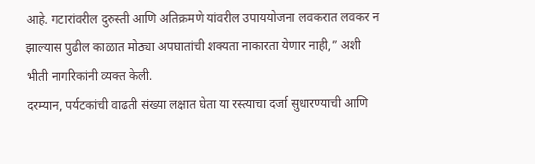आहे. गटारांवरील दुरुस्ती आणि अतिक्रमणे यांवरील उपाययोजना लवकरात लवकर न झाल्यास पुढील काळात मोठ्या अपघातांची शक्यता नाकारता येणार नाही,” अशी भीती नागरिकांनी व्यक्त केली.
दरम्यान, पर्यटकांची वाढती संख्या लक्षात घेता या रस्त्याचा दर्जा सुधारण्याची आणि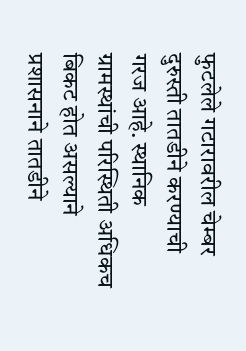फुटलेले गटारावरील चेम्बर दुरुस्ती तातडीने करण्याची गरज आहे. स्थानिक ग्रामस्थांची परिस्थिती अधिकच बिकट होत असल्याने प्रशासनाने तातडीने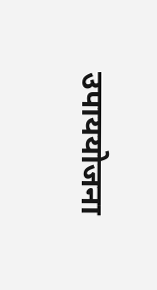उपाययोजना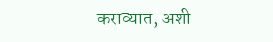कराव्यात, अशी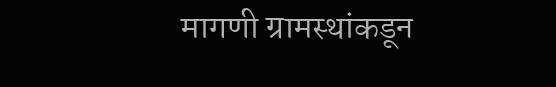मागणी ग्रामस्थांकडून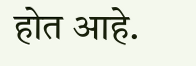होत आहे.